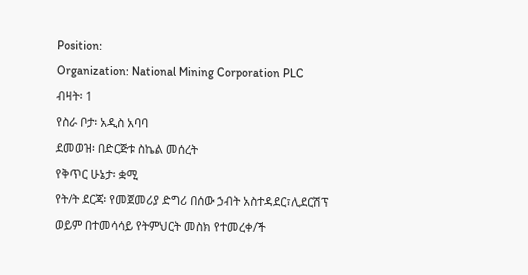Position:
Organization: National Mining Corporation PLC
ብዛት፡ 1
የስራ ቦታ፡ አዲስ አባባ
ደመወዝ፡ በድርጅቱ ስኬል መሰረት
የቅጥር ሁኔታ፡ ቋሚ
የት/ት ደርጃ፡ የመጀመሪያ ድግሪ በሰው ኃብት አስተዳደር፣ሊደርሽፕ ወይም በተመሳሳይ የትምህርት መስክ የተመረቀ/ች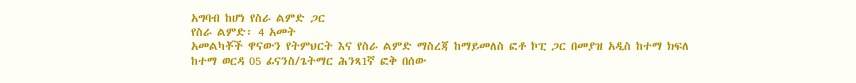አግባብ ከሆነ የስራ ልምድ ጋር
የስራ ልምድ፡ 4 አመት
አመልካቾች ዋናውን የትምህርት እና የስራ ልምድ ማስረጃ ከማይመለስ ፎቶ ኮፒ ጋር በመያዝ አዲስ ከተማ ክፍለ ከተማ ወርዳ 05 ፊናንስ/ጌትማር ሕንጻ1ኛ ፎቅ በሰው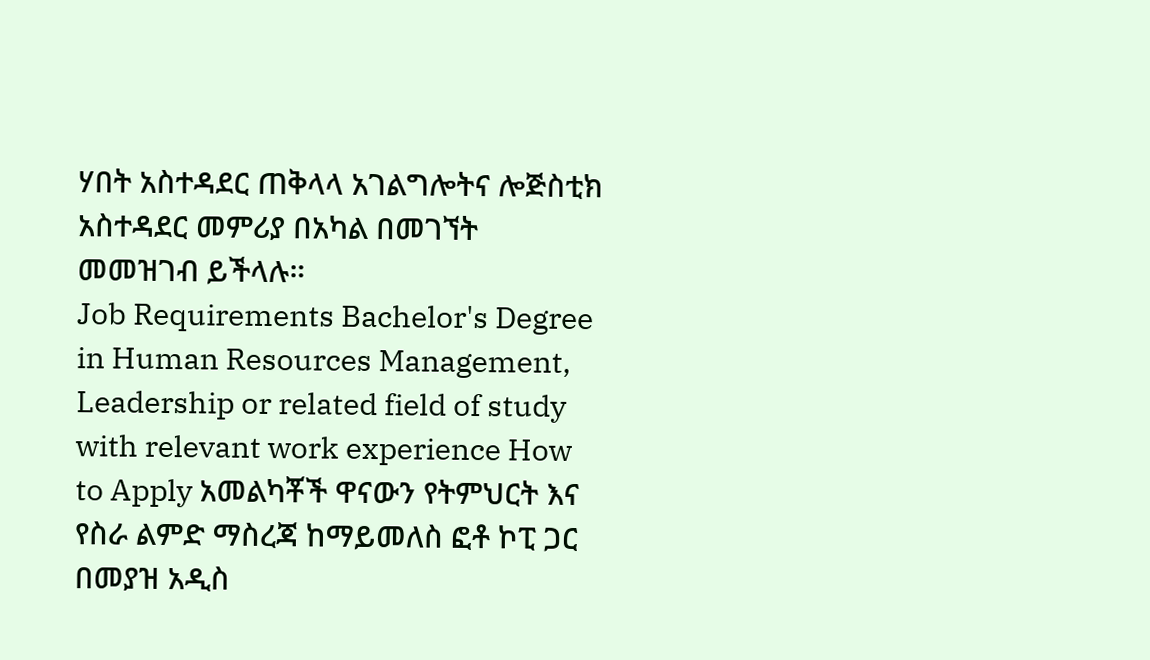ሃበት አስተዳደር ጠቅላላ አገልግሎትና ሎጅስቲክ አስተዳደር መምሪያ በአካል በመገኘት መመዝገብ ይችላሉ።
Job Requirements Bachelor's Degree in Human Resources Management, Leadership or related field of study with relevant work experience How to Apply አመልካቾች ዋናውን የትምህርት እና የስራ ልምድ ማስረጃ ከማይመለስ ፎቶ ኮፒ ጋር በመያዝ አዲስ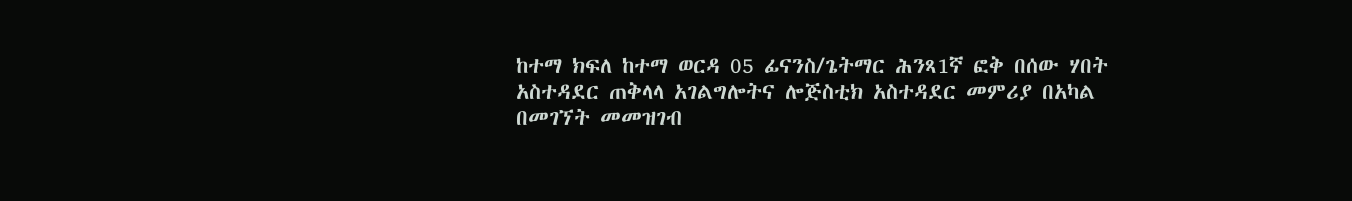ከተማ ክፍለ ከተማ ወርዳ 05 ፊናንስ/ጌትማር ሕንጻ1ኛ ፎቅ በሰው ሃበት አስተዳደር ጠቅላላ አገልግሎትና ሎጅስቲክ አስተዳደር መምሪያ በአካል በመገኘት መመዝገብ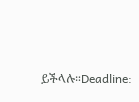ይችላሉ።Deadline: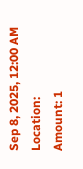Sep 8, 2025, 12:00 AM
Location:
Amount: 1